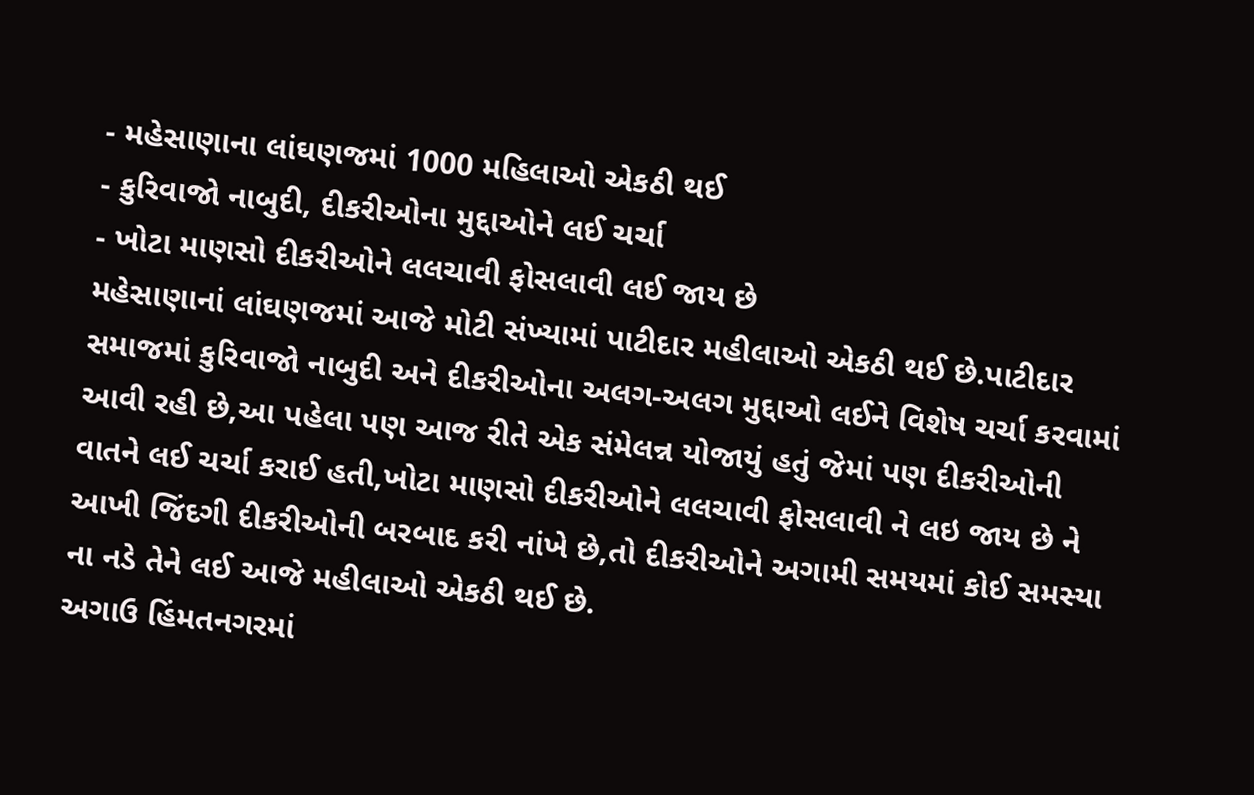- મહેસાણાના લાંઘણજમાં 1000 મહિલાઓ એકઠી થઈ
- કુરિવાજો નાબુદી, દીકરીઓના મુદ્દાઓને લઈ ચર્ચા
- ખોટા માણસો દીકરીઓને લલચાવી ફોસલાવી લઈ જાય છે
મહેસાણાનાં લાંઘણજમાં આજે મોટી સંખ્યામાં પાટીદાર મહીલાઓ એકઠી થઈ છે.પાટીદાર સમાજમાં કુરિવાજો નાબુદી અને દીકરીઓના અલગ-અલગ મુદ્દાઓ લઈને વિશેષ ચર્ચા કરવામાં આવી રહી છે,આ પહેલા પણ આજ રીતે એક સંમેલન્ન યોજાયું હતું જેમાં પણ દીકરીઓની વાતને લઈ ચર્ચા કરાઈ હતી,ખોટા માણસો દીકરીઓને લલચાવી ફોસલાવી ને લઇ જાય છે ને આખી જિંદગી દીકરીઓની બરબાદ કરી નાંખે છે,તો દીકરીઓને અગામી સમયમાં કોઈ સમસ્યા ના નડે તેને લઈ આજે મહીલાઓ એકઠી થઈ છે.
અગાઉ હિંમતનગરમાં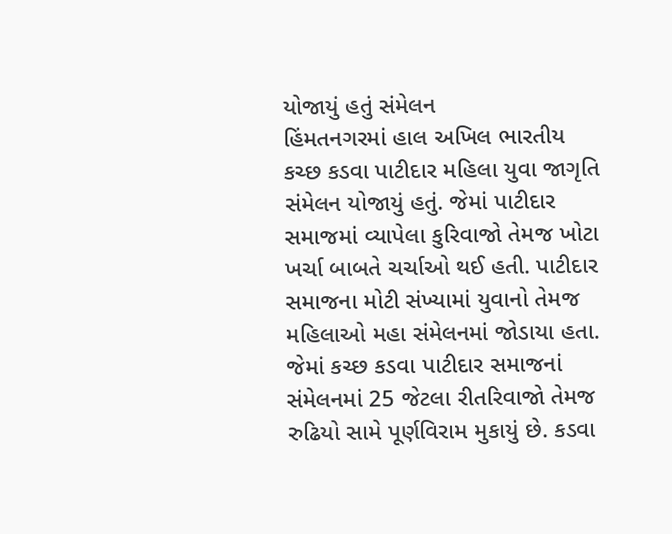યોજાયું હતું સંમેલન
હિંમતનગરમાં હાલ અખિલ ભારતીય કચ્છ કડવા પાટીદાર મહિલા યુવા જાગૃતિ સંમેલન યોજાયું હતું. જેમાં પાટીદાર સમાજમાં વ્યાપેલા કુરિવાજો તેમજ ખોટા ખર્ચા બાબતે ચર્ચાઓ થઈ હતી. પાટીદાર સમાજના મોટી સંખ્યામાં યુવાનો તેમજ મહિલાઓ મહા સંમેલનમાં જોડાયા હતા. જેમાં કચ્છ કડવા પાટીદાર સમાજનાં સંમેલનમાં 25 જેટલા રીતરિવાજો તેમજ રુઢિયો સામે પૂર્ણવિરામ મુકાયું છે. કડવા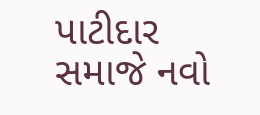પાટીદાર સમાજે નવો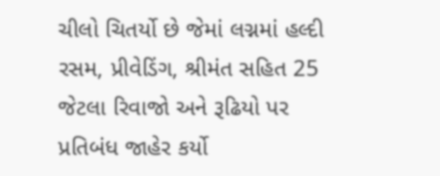ચીલો ચિતર્યો છે જેમાં લગ્નમાં હલ્દી રસમ, પ્રીવેડિંગ, શ્રીમંત સહિત 25 જેટલા રિવાજો અને રૂઢિયો પર પ્રતિબંધ જાહેર કર્યો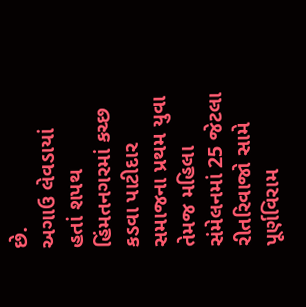છે.
અગાઉ લેવડાયાં હતાં શપથ
હિંમતનગરમાં કચ્છ કડવા પાટીદાર સમાજના પ્રથમ યુવા તેમજ મહિલા સંમેલનમાં 25 જેટલા રીતરિવાજો સામે પૂર્ણવિરામ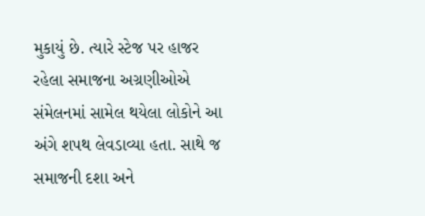મુકાયું છે. ત્યારે સ્ટેજ પર હાજર રહેલા સમાજના અગ્રણીઓએ સંમેલનમાં સામેલ થયેલા લોકોને આ અંગે શપથ લેવડાવ્યા હતા. સાથે જ સમાજની દશા અને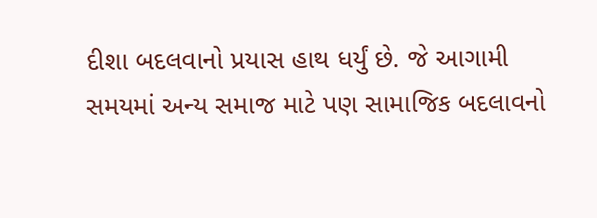દીશા બદલવાનો પ્રયાસ હાથ ધર્યું છે. જે આગામી સમયમાં અન્ય સમાજ માટે પણ સામાજિક બદલાવનો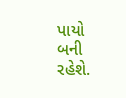પાયો બની રહેશે.